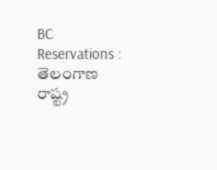BC Reservations : తెలంగాణ రాష్ట్ర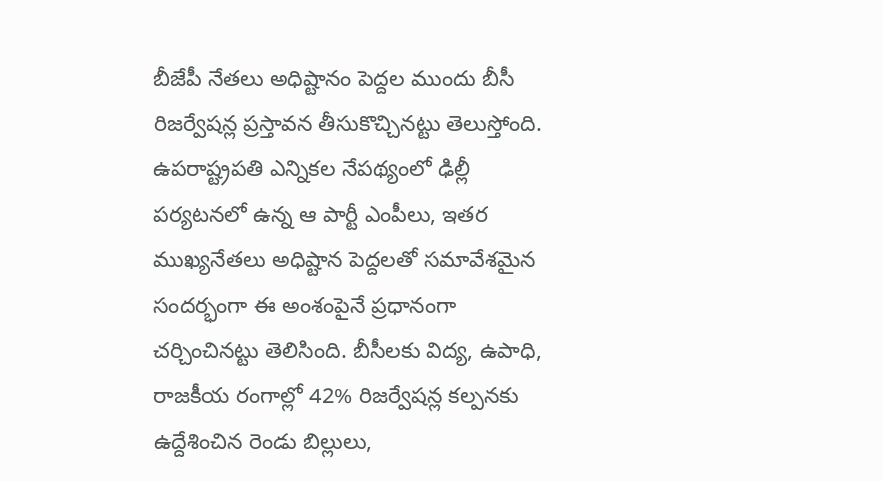బీజేపీ నేతలు అధిష్టానం పెద్దల ముందు బీసీ రిజర్వేషన్ల ప్రస్తావన తీసుకొచ్చినట్టు తెలుస్తోంది. ఉపరాష్ట్రపతి ఎన్నికల నేపథ్యంలో ఢిల్లీ పర్యటనలో ఉన్న ఆ పార్టీ ఎంపీలు, ఇతర ముఖ్యనేతలు అధిష్టాన పెద్దలతో సమావేశమైన సందర్భంగా ఈ అంశంపైనే ప్రధానంగా చర్చించినట్టు తెలిసింది. బీసీలకు విద్య, ఉపాధి, రాజకీయ రంగాల్లో 42% రిజర్వేషన్ల కల్పనకు ఉద్దేశించిన రెండు బిల్లులు,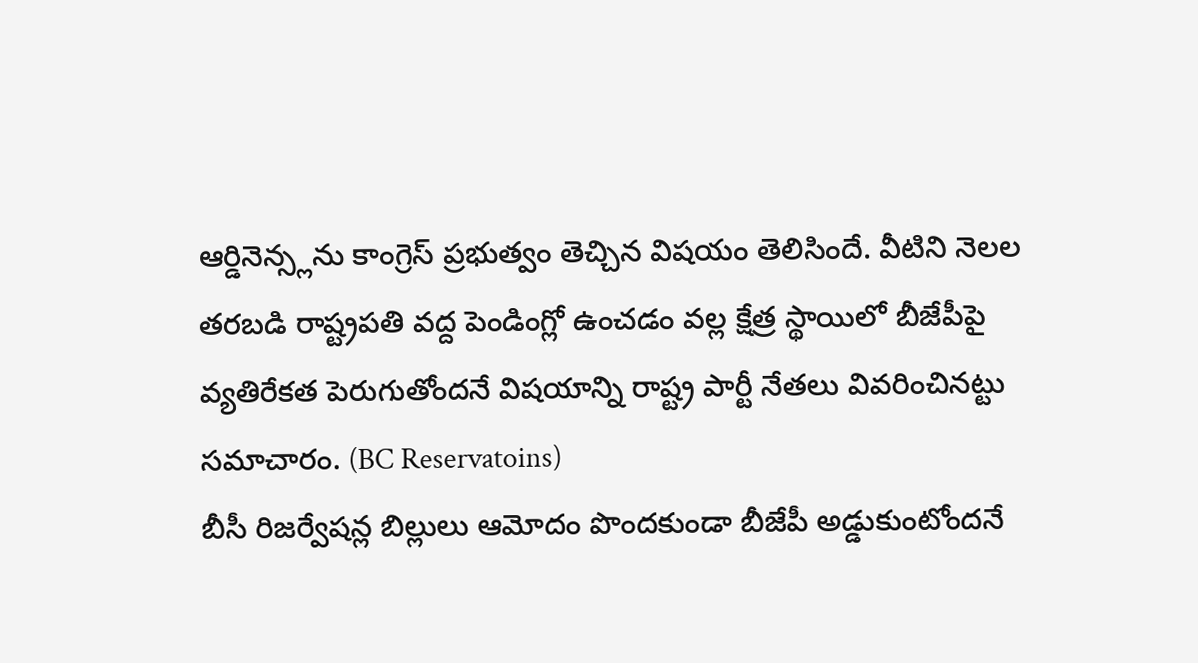ఆర్డినెన్స్లను కాంగ్రెస్ ప్రభుత్వం తెచ్చిన విషయం తెలిసిందే. వీటిని నెలల తరబడి రాష్ట్రపతి వద్ద పెండింగ్లో ఉంచడం వల్ల క్షేత్ర స్థాయిలో బీజేపీపై వ్యతిరేకత పెరుగుతోందనే విషయాన్ని రాష్ట్ర పార్టీ నేతలు వివరించినట్టు సమాచారం. (BC Reservatoins)
బీసీ రిజర్వేషన్ల బిల్లులు ఆమోదం పొందకుండా బీజేపీ అడ్డుకుంటోందనే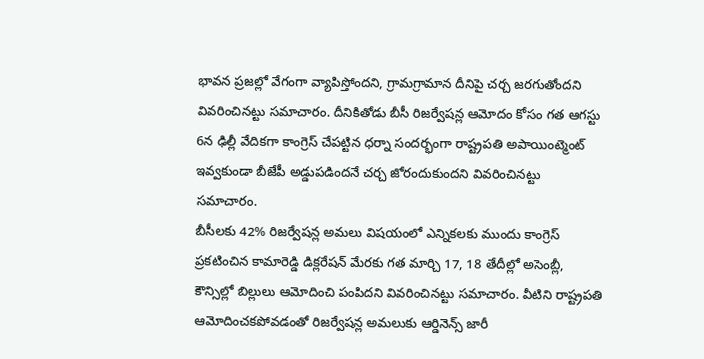భావన ప్రజల్లో వేగంగా వ్యాపిస్తోందని, గ్రామగ్రామాన దీనిపై చర్చ జరగుతోందని వివరించినట్టు సమాచారం. దీనికితోడు బీసీ రిజర్వేషన్ల ఆమోదం కోసం గత ఆగస్టు 6న ఢిల్లీ వేదికగా కాంగ్రెస్ చేపట్టిన ధర్నా సందర్భంగా రాష్ట్రపతి అపాయింట్మెంట్ ఇవ్వకుండా బీజేపీ అడ్డుపడిందనే చర్చ జోరందుకుందని వివరించినట్టు సమాచారం.
బీసీలకు 42% రిజర్వేషన్ల అమలు విషయంలో ఎన్నికలకు ముందు కాంగ్రెస్ ప్రకటించిన కామారెడ్డి డిక్లరేషన్ మేరకు గత మార్చి 17, 18 తేదీల్లో అసెంబ్లీ, కౌన్సిల్లో బిల్లులు ఆమోదించి పంపిదని వివరించినట్టు సమాచారం. వీటిని రాష్ట్రపతి ఆమోదించకపోవడంతో రిజర్వేషన్ల అమలుకు ఆర్డినెన్స్ జారీ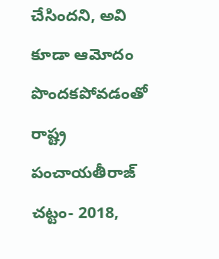చేసిందని, అవి కూడా ఆమోదం పొందకపోవడంతో రాష్ట్ర పంచాయతీరాజ్ చట్టం- 2018,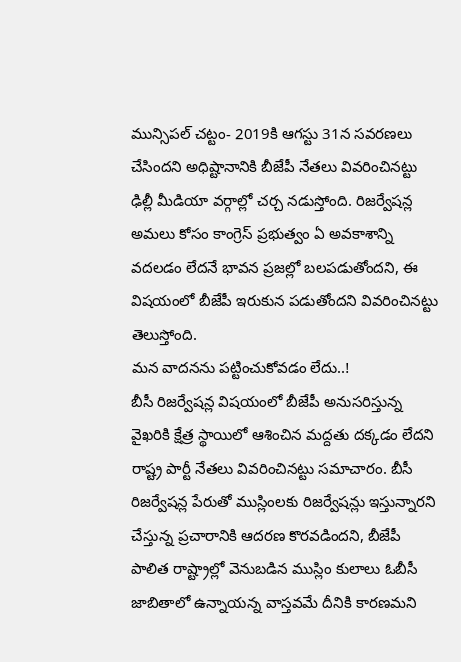మున్సిపల్ చట్టం- 2019కి ఆగస్టు 31న సవరణలు చేసిందని అధిష్టానానికి బీజేపీ నేతలు వివరించినట్టు ఢిల్లీ మీడియా వర్గాల్లో చర్చ నడుస్తోంది. రిజర్వేషన్ల అమలు కోసం కాంగ్రెస్ ప్రభుత్వం ఏ అవకాశాన్ని వదలడం లేదనే భావన ప్రజల్లో బలపడుతోందని, ఈ విషయంలో బీజేపీ ఇరుకున పడుతోందని వివరించినట్టు తెలుస్తోంది.
మన వాదనను పట్టించుకోవడం లేదు..!
బీసీ రిజర్వేషన్ల విషయంలో బీజేపీ అనుసరిస్తున్న వైఖరికి క్షేత్ర స్థాయిలో ఆశించిన మద్దతు దక్కడం లేదని రాష్ట్ర పార్టీ నేతలు వివరించినట్టు సమాచారం. బీసీ రిజర్వేషన్ల పేరుతో ముస్లింలకు రిజర్వేషన్లు ఇస్తున్నారని చేస్తున్న ప్రచారానికి ఆదరణ కొరవడిందని, బీజేపీ పాలిత రాష్ట్రాల్లో వెనుబడిన ముస్లిం కులాలు ఓబీసీ జాబితాలో ఉన్నాయన్న వాస్తవమే దీనికి కారణమని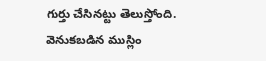గుర్తు చేసినట్టు తెలుస్తోంది. వెనుకబడిన ముస్లిం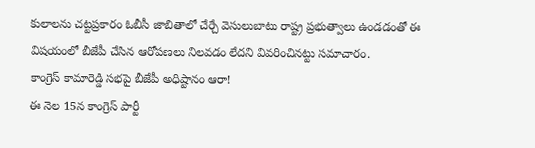కులాలను చట్టప్రకారం ఓబీసీ జాబితాలో చేర్చే వెసులుబాటు రాష్ట్ర ప్రభుత్వాలు ఉండడంతో ఈ విషయంలో బీజేపీ చేసిన ఆరోపణలు నిలవడం లేదని వివరించినట్టు సమాచారం.
కాంగ్రెస్ కామారెడ్డి సభపై బీజేపీ అధిష్టానం ఆరా!
ఈ నెల 15న కాంగ్రెస్ పార్టీ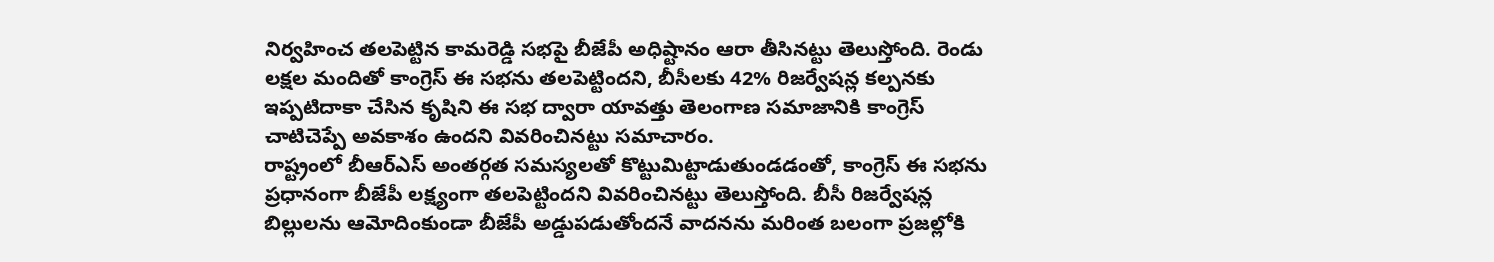నిర్వహించ తలపెట్టిన కామరెడ్డి సభపై బీజేపీ అధిష్టానం ఆరా తీసినట్టు తెలుస్తోంది. రెండు లక్షల మందితో కాంగ్రెస్ ఈ సభను తలపెట్టిందని, బీసీలకు 42% రిజర్వేషన్ల కల్పనకు ఇప్పటిదాకా చేసిన కృషిని ఈ సభ ద్వారా యావత్తు తెలంగాణ సమాజానికి కాంగ్రెస్ చాటిచెప్పే అవకాశం ఉందని వివరించినట్టు సమాచారం.
రాష్ట్రంలో బీఆర్ఎస్ అంతర్గత సమస్యలతో కొట్టుమిట్టాడుతుండడంతో, కాంగ్రెస్ ఈ సభను ప్రధానంగా బీజేపీ లక్ష్యంగా తలపెట్టిందని వివరించినట్టు తెలుస్తోంది. బీసీ రిజర్వేషన్ల బిల్లులను ఆమోదింకుండా బీజేపీ అడ్డుపడుతోందనే వాదనను మరింత బలంగా ప్రజల్లోకి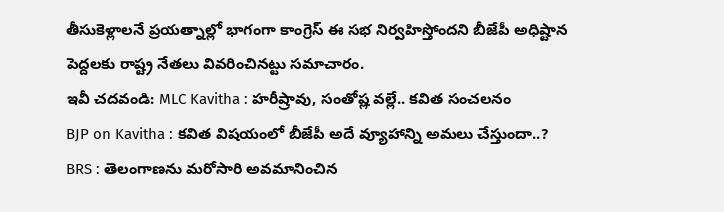తీసుకెళ్లాలనే ప్రయత్నాల్లో భాగంగా కాంగ్రెస్ ఈ సభ నిర్వహిస్తోందని బీజేపీ అధిష్టాన పెద్దలకు రాష్ట్ర నేతలు వివరించినట్టు సమాచారం.
ఇవీ చదవండి: MLC Kavitha : హరీష్రావు, సంతోష్ల వల్లే.. కవిత సంచలనం
BJP on Kavitha : కవిత విషయంలో బీజేపీ అదే వ్యూహాన్ని అమలు చేస్తుందా..?
BRS : తెలంగాణను మరోసారి అవమానించిన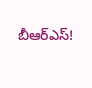బీఆర్ఎస్!